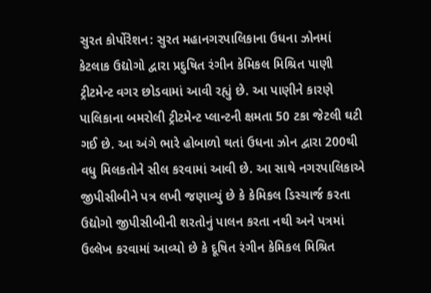સુરત કોર્પોરેશન: સુરત મહાનગરપાલિકાના ઉધના ઝોનમાં કેટલાક ઉદ્યોગો દ્વારા પ્રદુષિત રંગીન કેમિકલ મિશ્રિત પાણી ટ્રીટમેન્ટ વગર છોડવામાં આવી રહ્યું છે. આ પાણીને કારણે પાલિકાના બમરોલી ટ્રીટમેન્ટ પ્લાન્ટની ક્ષમતા 50 ટકા જેટલી ઘટી ગઈ છે. આ અંગે ભારે હોબાળો થતાં ઉધના ઝોન દ્વારા 200થી વધુ મિલકતોને સીલ કરવામાં આવી છે. આ સાથે નગરપાલિકાએ જીપીસીબીને પત્ર લખી જણાવ્યું છે કે કેમિકલ ડિસ્ચાર્જ કરતા ઉદ્યોગો જીપીસીબીની શરતોનું પાલન કરતા નથી અને પત્રમાં ઉલ્લેખ કરવામાં આવ્યો છે કે દૂષિત રંગીન કેમિકલ મિશ્રિત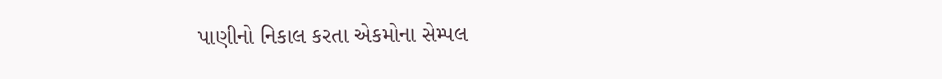પાણીનો નિકાલ કરતા એકમોના સેમ્પલ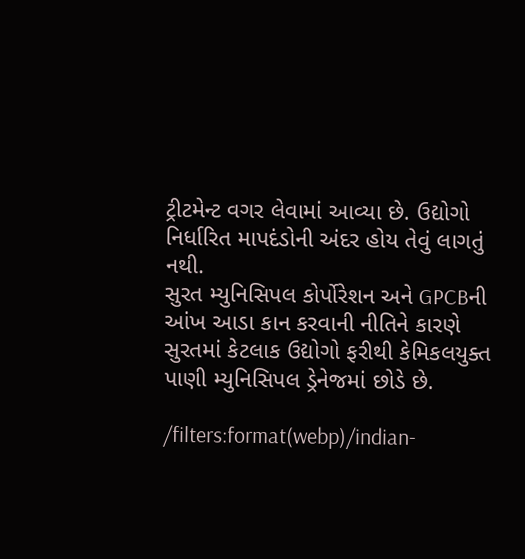ટ્રીટમેન્ટ વગર લેવામાં આવ્યા છે. ઉદ્યોગો નિર્ધારિત માપદંડોની અંદર હોય તેવું લાગતું નથી.
સુરત મ્યુનિસિપલ કોર્પોરેશન અને GPCBની આંખ આડા કાન કરવાની નીતિને કારણે સુરતમાં કેટલાક ઉદ્યોગો ફરીથી કેમિકલયુક્ત પાણી મ્યુનિસિપલ ડ્રેનેજમાં છોડે છે.

/filters:format(webp)/indian-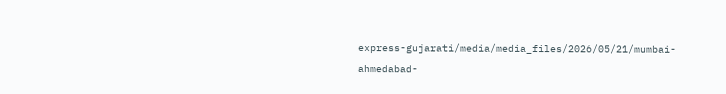express-gujarati/media/media_files/2026/05/21/mumbai-ahmedabad-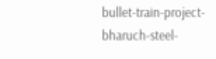bullet-train-project-bharuch-steel-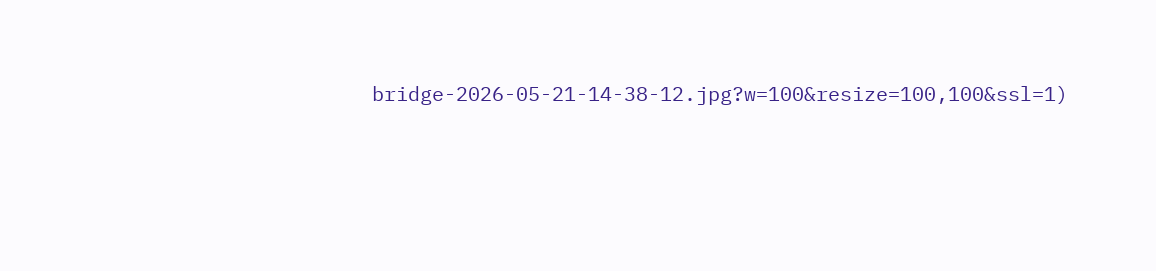bridge-2026-05-21-14-38-12.jpg?w=100&resize=100,100&ssl=1)